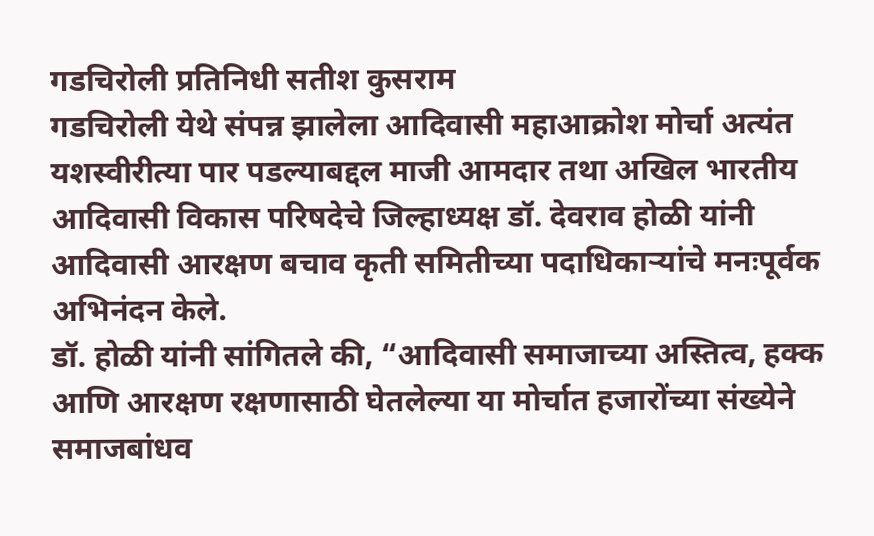गडचिरोली प्रतिनिधी सतीश कुसराम
गडचिरोली येथे संपन्न झालेला आदिवासी महाआक्रोश मोर्चा अत्यंत यशस्वीरीत्या पार पडल्याबद्दल माजी आमदार तथा अखिल भारतीय आदिवासी विकास परिषदेचे जिल्हाध्यक्ष डॉ. देवराव होळी यांनी आदिवासी आरक्षण बचाव कृती समितीच्या पदाधिकाऱ्यांचे मनःपूर्वक अभिनंदन केले.
डॉ. होळी यांनी सांगितले की, “आदिवासी समाजाच्या अस्तित्व, हक्क आणि आरक्षण रक्षणासाठी घेतलेल्या या मोर्चात हजारोंच्या संख्येने समाजबांधव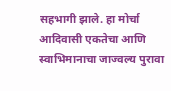सहभागी झाले. हा मोर्चा आदिवासी एकतेचा आणि स्वाभिमानाचा जाज्वल्य पुरावा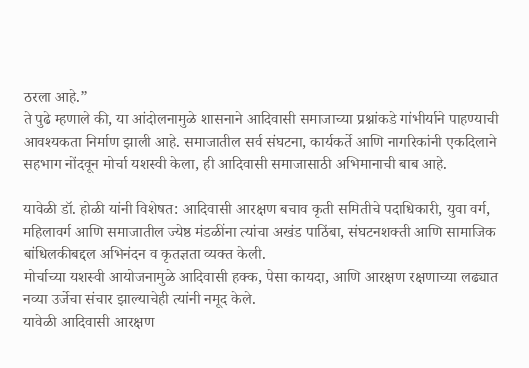ठरला आहे.”
ते पुढे म्हणाले की, या आंदोलनामुळे शासनाने आदिवासी समाजाच्या प्रश्नांकडे गांभीर्याने पाहण्याची आवश्यकता निर्माण झाली आहे. समाजातील सर्व संघटना, कार्यकर्ते आणि नागरिकांनी एकदिलाने सहभाग नोंदवून मोर्चा यशस्वी केला, ही आदिवासी समाजासाठी अभिमानाची बाब आहे.

यावेळी डॉ. होळी यांनी विशेषत: आदिवासी आरक्षण बचाव कृती समितीचे पदाधिकारी, युवा वर्ग, महिलावर्ग आणि समाजातील ज्येष्ठ मंडळींना त्यांचा अखंड पाठिंबा, संघटनशक्ती आणि सामाजिक बांधिलकीबद्दल अभिनंदन व कृतज्ञता व्यक्त केली.
मोर्चाच्या यशस्वी आयोजनामुळे आदिवासी हक्क, पेसा कायदा, आणि आरक्षण रक्षणाच्या लढ्यात नव्या उर्जेचा संचार झाल्याचेही त्यांनी नमूद केले.
यावेळी आदिवासी आरक्षण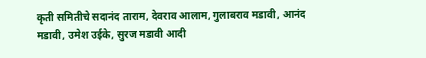कृती समितीचे सदानंद ताराम, देवराव आलाम, गुलाबराव मडावी, आनंद मडावी, उमेश उईके, सुरज मडावी आदी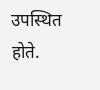उपस्थित होते.